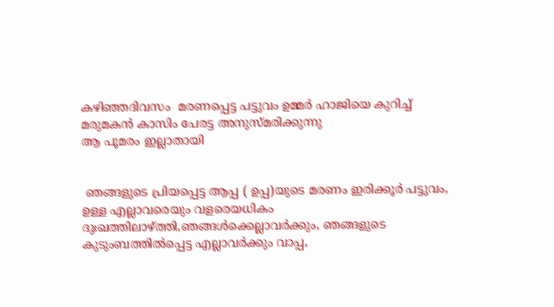കഴിഞ്ഞദിവസം  മരണപ്പെട്ട പട്ടുവം ഉമ്മർ ഹാജിയെ കുറിച്ച് മരുമകൻ കാസിം പേരട്ട അനുസ്മരിക്കുന്നു
ആ പൂമരം ഇല്ലാതായി


 ഞങ്ങളുടെ പ്രിയപ്പെട്ട ആപ്പ ( ഉപ്പ)യുടെ മരണം ഇരിക്കൂർ പട്ടുവം, ഉള്ള എല്ലാവരെയും വളരെയധികം ദുഃഖത്തിലാഴ്ത്തി,ഞങ്ങൾക്കെല്ലാവർക്കും, ഞങ്ങളുടെ കുടുംബത്തിൽപ്പെട്ട എല്ലാവർക്കും വാപ്പ,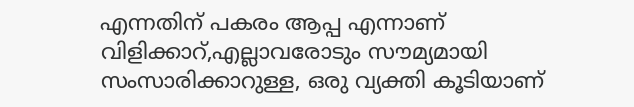എന്നതിന് പകരം ആപ്പ എന്നാണ് വിളിക്കാറ്,എല്ലാവരോടും സൗമ്യമായി സംസാരിക്കാറുള്ള, ഒരു വ്യക്തി കൂടിയാണ്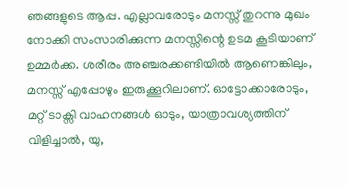ഞങ്ങളുടെ ആപ്പ. എല്ലാവരോടും മനസ്സ് തുറന്നു മുഖം നോക്കി സംസാരിക്കുന്ന മനസ്സിന്റെ ഉടമ കൂടിയാണ് ഉമ്മർക്ക. ശരീരം അഞ്ചരക്കണ്ടിയിൽ ആണെങ്കിലും, മനസ്സ് എപ്പോഴും ഇരുക്കൂറിലാണ്. ഓട്ടോക്കാരോടും, മറ്റ് ടാക്സി വാഹനങ്ങൾ ഓടും, യാത്രാവശ്യത്തിന് വിളിച്ചാൽ, യു,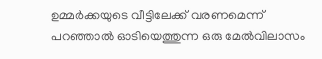ഉമ്മർക്കയുടെ വീട്ടിലേക്ക് വരണമെന്ന് പറഞ്ഞാൽ ഓടിയെത്തുന്ന ഒരു മേൽവിലാസം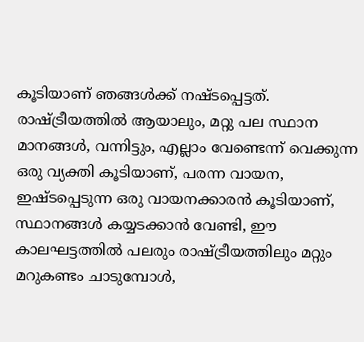കൂടിയാണ് ഞങ്ങൾക്ക് നഷ്ടപ്പെട്ടത്. രാഷ്ട്രീയത്തിൽ ആയാലും, മറ്റു പല സ്ഥാന മാനങ്ങൾ, വന്നിട്ടും, എല്ലാം വേണ്ടെന്ന് വെക്കുന്ന ഒരു വ്യക്തി കൂടിയാണ്, പരന്ന വായന, ഇഷ്ടപ്പെടുന്ന ഒരു വായനക്കാരൻ കൂടിയാണ്, സ്ഥാനങ്ങൾ കയ്യടക്കാൻ വേണ്ടി, ഈ കാലഘട്ടത്തിൽ പലരും രാഷ്ട്രീയത്തിലും മറ്റും മറുകണ്ടം ചാടുമ്പോൾ,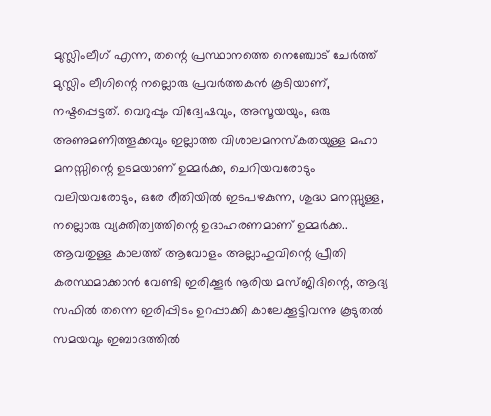മുസ്ലിംലീഗ് എന്ന, തന്റെ പ്രസ്ഥാനത്തെ നെഞ്ചോട് ചേർത്ത് മുസ്ലിം ലീഗിന്റെ നല്ലൊരു പ്രവർത്തകൻ കൂടിയാണ്, നഷ്ടപ്പെട്ടത്. വെറുപ്പും വിദ്വേഷവും, അസൂയയും, ഒരു അണുമണിത്തൂക്കവും ഇല്ലാത്ത വിശാലമനസ്കതയുള്ള മഹാ മനസ്സിന്റെ ഉടമയാണ് ഉമ്മർക്ക, ചെറിയവരോടും വലിയവരോടും, ഒരേ രീതിയിൽ ഇടപഴകുന്ന, ശുദ്ധ മനസ്സുള്ള, നല്ലൊരു വ്യക്തിത്വത്തിന്റെ ഉദാഹരണമാണ് ഉമ്മർക്ക.. ആവതുള്ള കാലത്ത് ആവോളം അല്ലാഹുവിന്റെ പ്രീതി കരസ്ഥമാക്കാൻ വേണ്ടി ഇരിക്കൂർ നൂരിയ മസ്ജിദിന്റെ, ആദ്യ സഫിൽ തന്നെ ഇരിപ്പിടം ഉറപ്പാക്കി കാലേക്കൂട്ടിവന്നു കൂടുതൽ സമയവും ഇബാദത്തിൽ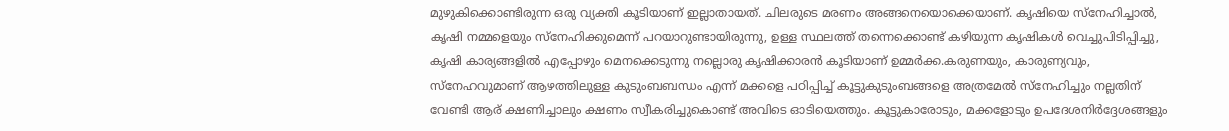മുഴുകിക്കൊണ്ടിരുന്ന ഒരു വ്യക്തി കൂടിയാണ് ഇല്ലാതായത്. ചിലരുടെ മരണം അങ്ങനെയൊക്കെയാണ്. കൃഷിയെ സ്നേഹിച്ചാൽ, കൃഷി നമ്മളെയും സ്നേഹിക്കുമെന്ന് പറയാറുണ്ടായിരുന്നു, ഉള്ള സ്ഥലത്ത് തന്നെക്കൊണ്ട് കഴിയുന്ന കൃഷികൾ വെച്ചുപിടിപ്പിച്ചു, കൃഷി കാര്യങ്ങളിൽ എപ്പോഴും മെനക്കെടുന്നു നല്ലൊരു കൃഷിക്കാരൻ കൂടിയാണ് ഉമ്മർക്ക.കരുണയും, കാരുണ്യവും, സ്നേഹവുമാണ് ആഴത്തിലുള്ള കുടുംബബന്ധം എന്ന് മക്കളെ പഠിപ്പിച്ച് കൂട്ടുകുടുംബങ്ങളെ അത്രമേൽ സ്നേഹിച്ചും നല്ലതിന് വേണ്ടി ആര് ക്ഷണിച്ചാലും ക്ഷണം സ്വീകരിച്ചുകൊണ്ട് അവിടെ ഓടിയെത്തും. കൂട്ടുകാരോടും, മക്കളോടും ഉപദേശനിർദ്ദേശങ്ങളും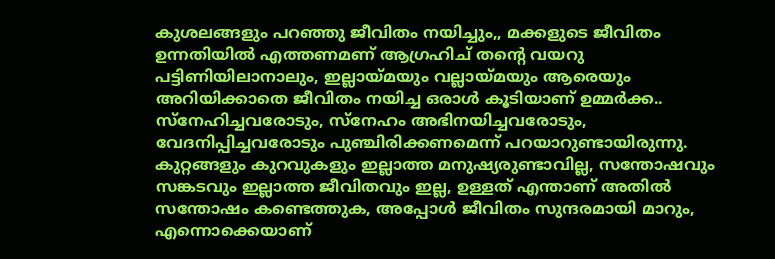കുശലങ്ങളും പറഞ്ഞു ജീവിതം നയിച്ചും,, മക്കളുടെ ജീവിതം ഉന്നതിയിൽ എത്തണമണ് ആഗ്രഹിച് തന്റെ വയറു പട്ടിണിയിലാനാലും, ഇല്ലായ്മയും വല്ലായ്മയും ആരെയും അറിയിക്കാതെ ജീവിതം നയിച്ച ഒരാൾ കൂടിയാണ് ഉമ്മർക്ക.. സ്നേഹിച്ചവരോടും, സ്നേഹം അഭിനയിച്ചവരോടും, വേദനിപ്പിച്ചവരോടും പുഞ്ചിരിക്കണമെന്ന് പറയാറുണ്ടായിരുന്നു. കുറ്റങ്ങളും കുറവുകളും ഇല്ലാത്ത മനുഷ്യരുണ്ടാവില്ല, സന്തോഷവും സങ്കടവും ഇല്ലാത്ത ജീവിതവും ഇല്ല, ഉള്ളത് എന്താണ് അതിൽ സന്തോഷം കണ്ടെത്തുക, അപ്പോൾ ജീവിതം സുന്ദരമായി മാറും, എന്നൊക്കെയാണ്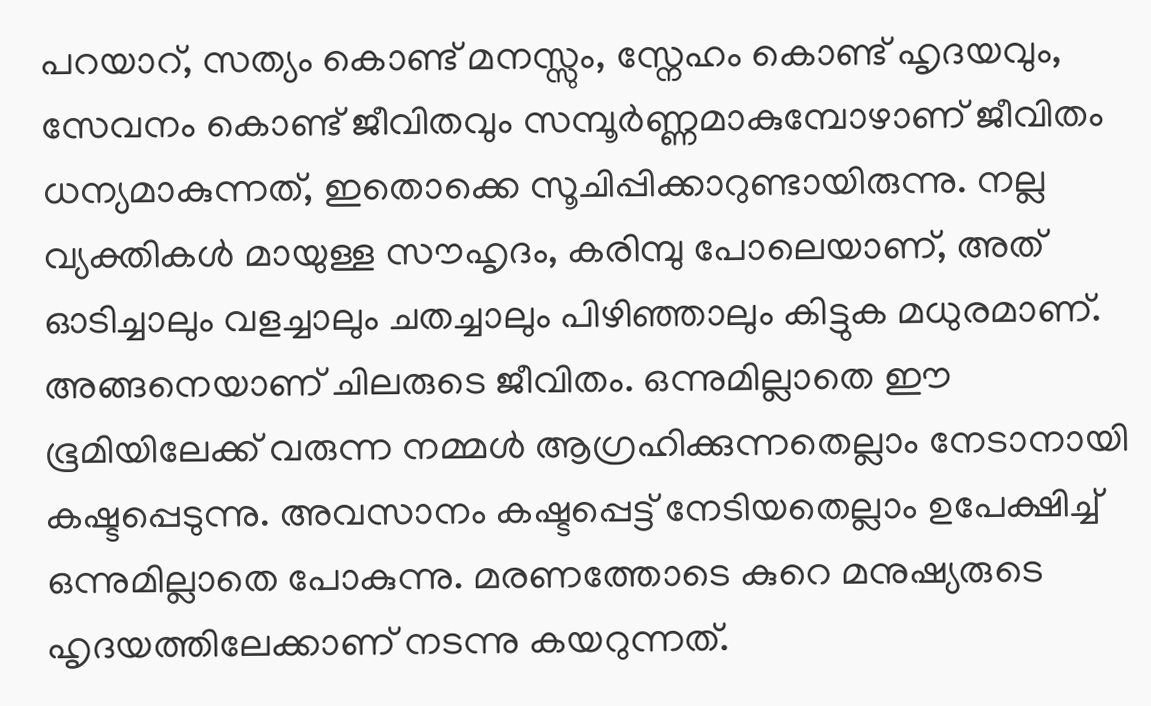പറയാറ്, സത്യം കൊണ്ട് മനസ്സും, സ്നേഹം കൊണ്ട് ഹൃദയവും, സേവനം കൊണ്ട് ജീവിതവും സമ്പൂർണ്ണമാകുമ്പോഴാണ് ജീവിതം ധന്യമാകുന്നത്, ഇതൊക്കെ സൂചിപ്പിക്കാറുണ്ടായിരുന്നു. നല്ല വ്യക്തികൾ മായുള്ള സൗഹൃദം, കരിമ്പു പോലെയാണ്, അത് ഓടിച്ചാലും വളച്ചാലും ചതച്ചാലും പിഴിഞ്ഞാലും കിട്ടുക മധുരമാണ്.
അങ്ങനെയാണ് ചിലരുടെ ജീവിതം. ഒന്നുമില്ലാതെ ഈ ഭൂമിയിലേക്ക് വരുന്ന നമ്മൾ ആഗ്രഹിക്കുന്നതെല്ലാം നേടാനായി കഷ്ടപ്പെടുന്നു. അവസാനം കഷ്ടപ്പെട്ട് നേടിയതെല്ലാം ഉപേക്ഷിച്ച് ഒന്നുമില്ലാതെ പോകുന്നു. മരണത്തോടെ കുറെ മനുഷ്യരുടെ ഹൃദയത്തിലേക്കാണ് നടന്നു കയറുന്നത്.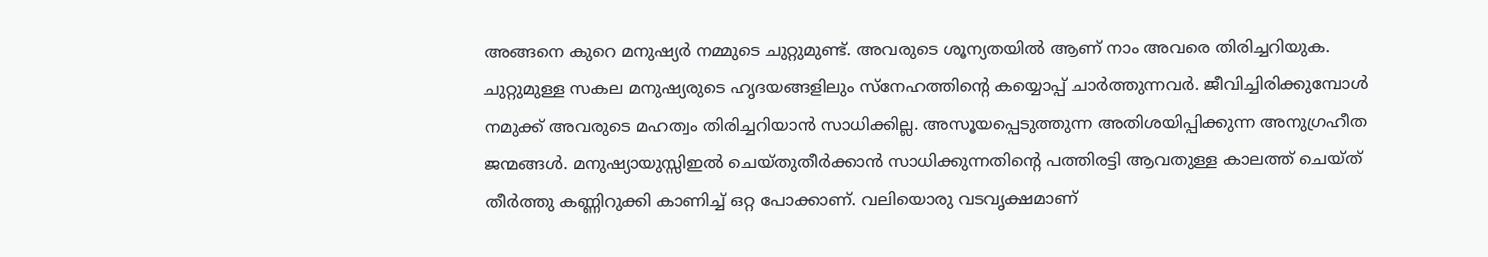അങ്ങനെ കുറെ മനുഷ്യർ നമ്മുടെ ചുറ്റുമുണ്ട്. അവരുടെ ശൂന്യതയിൽ ആണ് നാം അവരെ തിരിച്ചറിയുക. ചുറ്റുമുള്ള സകല മനുഷ്യരുടെ ഹൃദയങ്ങളിലും സ്നേഹത്തിന്റെ കയ്യൊപ്പ് ചാർത്തുന്നവർ. ജീവിച്ചിരിക്കുമ്പോൾ നമുക്ക് അവരുടെ മഹത്വം തിരിച്ചറിയാൻ സാധിക്കില്ല. അസൂയപ്പെടുത്തുന്ന അതിശയിപ്പിക്കുന്ന അനുഗ്രഹീത ജന്മങ്ങൾ. മനുഷ്യായുസ്സിഇൽ ചെയ്തുതീർക്കാൻ സാധിക്കുന്നതിന്റെ പത്തിരട്ടി ആവതുള്ള കാലത്ത് ചെയ്ത് തീർത്തു കണ്ണിറുക്കി കാണിച്ച് ഒറ്റ പോക്കാണ്. വലിയൊരു വടവൃക്ഷമാണ്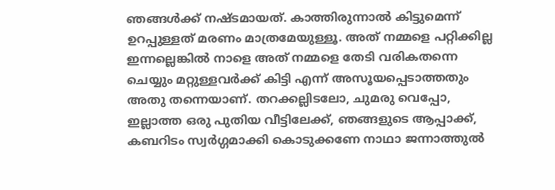ഞങ്ങൾക്ക് നഷ്ടമായത്. കാത്തിരുന്നാൽ കിട്ടുമെന്ന് ഉറപ്പുള്ളത് മരണം മാത്രമേയുള്ളൂ. അത് നമ്മളെ പറ്റിക്കില്ല ഇന്നല്ലെങ്കിൽ നാളെ അത് നമ്മളെ തേടി വരികതന്നെ ചെയ്യും മറ്റുള്ളവർക്ക് കിട്ടി എന്ന് അസൂയപ്പെടാത്തതും അതു തന്നെയാണ്. തറക്കല്ലിടലോ, ചുമരു വെപ്പോ, ഇല്ലാത്ത ഒരു പുതിയ വീട്ടിലേക്ക്, ഞങ്ങളുടെ ആപ്പാക്ക്, കബറിടം സ്വർഗ്ഗമാക്കി കൊടുക്കണേ നാഥാ ജന്നാത്തുൽ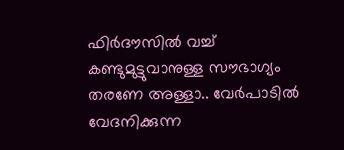ഫിർദൗസിൽ വച്ച് കണ്ടുമുട്ടുവാനുള്ള സൗഭാഗ്യം തരണേ അള്ളാ.. വേർപാടിൽ വേദനിക്കുന്ന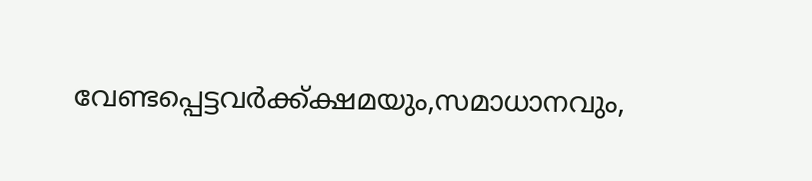വേണ്ടപ്പെട്ടവർക്ക്ക്ഷമയും,സമാധാനവും,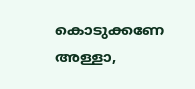കൊടുക്കണേ അള്ളാ,